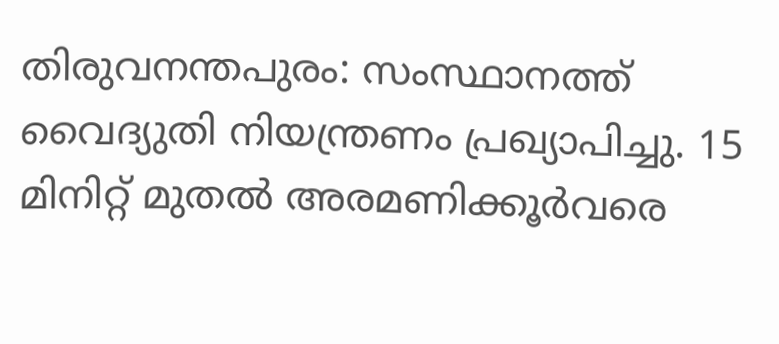തിരുവനന്തപുരം: സംസ്ഥാനത്ത് വൈദ്യുതി നിയന്ത്രണം പ്രഖ്യാപിച്ചു. 15 മിനിറ്റ് മുതൽ അരമണിക്കൂർവരെ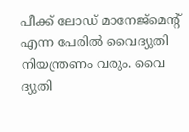പീക്ക് ലോഡ് മാനേജ്മെന്റ് എന്ന പേരിൽ വൈദ്യുതി നിയന്ത്രണം വരും. വൈ
ദ്യുതി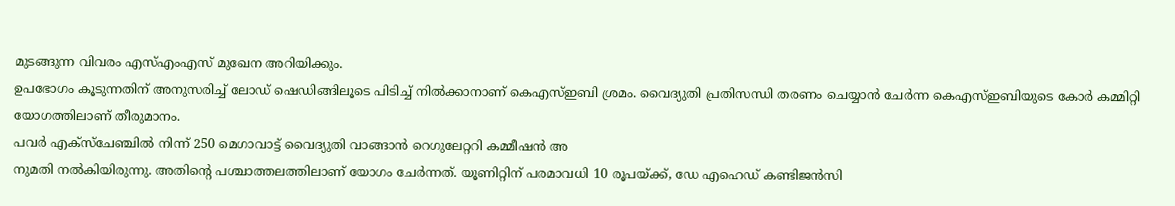മുടങ്ങുന്ന വിവരം എസ്എംഎസ് മുഖേന അറിയിക്കും.
ഉപഭോഗം കൂടുന്നതിന് അനുസരിച്ച് ലോഡ് ഷെഡിങ്ങിലൂടെ പിടിച്ച് നിൽക്കാനാണ് കെഎസ്ഇബി ശ്രമം. വൈദ്യുതി പ്രതിസന്ധി തരണം ചെയ്യാൻ ചേർന്ന കെഎസ്ഇബിയുടെ കോർ കമ്മിറ്റി യോഗത്തിലാണ് തീരുമാനം.
പവർ എക്സ്ചേഞ്ചിൽ നിന്ന് 250 മെഗാവാട്ട് വൈദ്യുതി വാങ്ങാൻ റെഗുലേറ്ററി കമ്മീഷൻ അ
നുമതി നൽകിയിരുന്നു. അതിന്റെ പശ്ചാത്തലത്തിലാണ് യോഗം ചേർന്നത്. യൂണിറ്റിന് പരമാവധി 10 രൂപയ്ക്ക്, ഡേ എഹെഡ് കണ്ടിജൻസി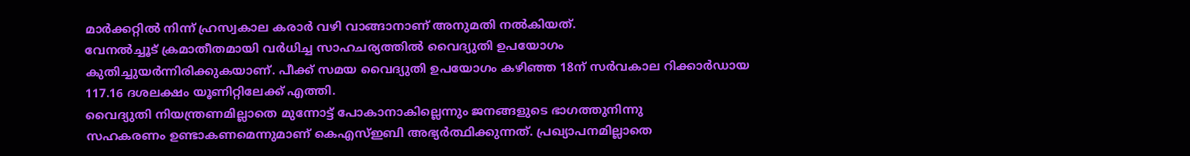മാർക്കറ്റിൽ നിന്ന് ഹ്രസ്വകാല കരാർ വഴി വാങ്ങാനാണ് അനുമതി നൽകിയത്.
വേനൽച്ചൂട് ക്രമാതീതമായി വർധിച്ച സാഹചര്യത്തിൽ വൈദ്യുതി ഉപയോഗം കുതിച്ചുയർന്നിരിക്കുകയാണ്. പീക്ക് സമയ വൈദ്യുതി ഉപയോഗം കഴിഞ്ഞ 18ന് സർവകാല റിക്കാർഡായ 117.16 ദശലക്ഷം യൂണിറ്റിലേക്ക് എത്തി.
വൈദ്യുതി നിയന്ത്രണമില്ലാതെ മുന്നോട്ട് പോകാനാകില്ലെന്നും ജനങ്ങളുടെ ഭാഗത്തുനിന്നു
സഹകരണം ഉണ്ടാകണമെന്നുമാണ് കെഎസ്ഇബി അഭ്യർത്ഥിക്കുന്നത്. പ്രഖ്യാപനമില്ലാതെ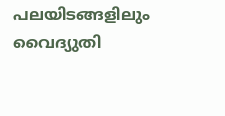പലയിടങ്ങളിലും വൈദ്യുതി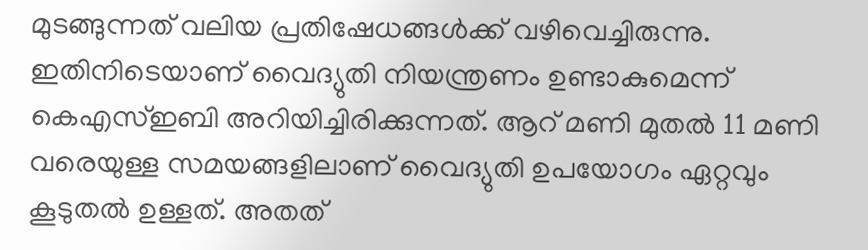മുടങ്ങുന്നത് വലിയ പ്രതിഷേധങ്ങൾക്ക് വഴിവെച്ചിരുന്നു. ഇതിനിടെയാണ് വൈദ്യുതി നിയന്ത്രണം ഉണ്ടാകുമെന്ന് കെഎസ്ഇബി അറിയിച്ചിരിക്കുന്നത്. ആറ് മണി മുതൽ 11 മണി വരെയുള്ള സമയങ്ങളിലാണ് വൈദ്യുതി ഉപയോഗം ഏറ്റവും കൂടുതൽ ഉള്ളത്. അതത്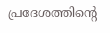പ്രദേശത്തിൻ്റെ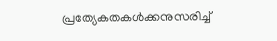പ്രത്യേകതകൾക്കനുസരിച്ച്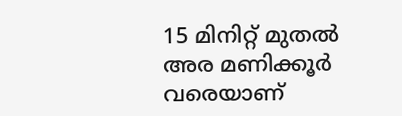15 മിനിറ്റ് മുതൽ അര മണിക്കൂർ വരെയാണ്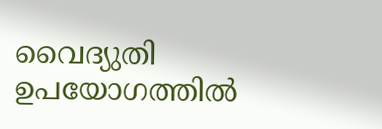വൈദ്യുതി ഉപയോഗത്തിൽ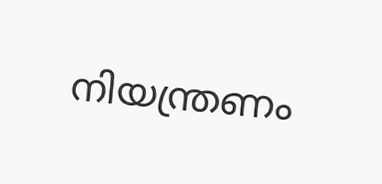നിയന്ത്രണം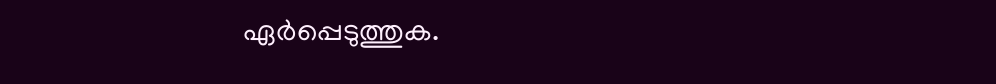ഏർപ്പെടുത്തുക.